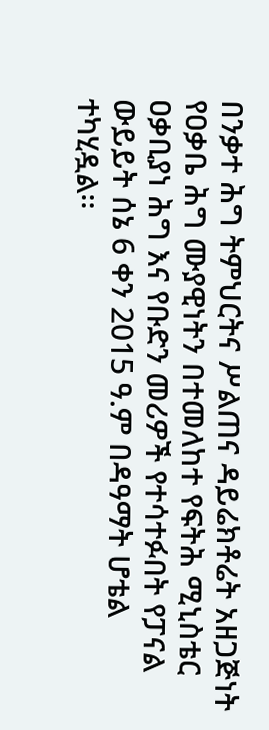በንቃተ ሕግ ትምህርትና ሥልጠና ዳይሬክቶሬት አዘጋጅነት የዐቃቤ ሕግ ሙያዊነትን በተመለከተ የፍትሕ ሚኒስቴር ዐቃቢያነ ሕግ እና የቡድን መሪዎች የተሳተፉበት የፓናል ውይይት ሰኔ 6 ቀን 2015 ዓ.ም በዳዓማት ሆቴል ተካሂዷል፡፡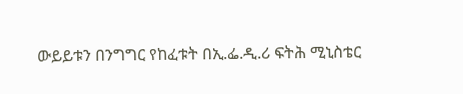ውይይቱን በንግግር የከፈቱት በኢ.ፌ.ዲ.ሪ ፍትሕ ሚኒስቴር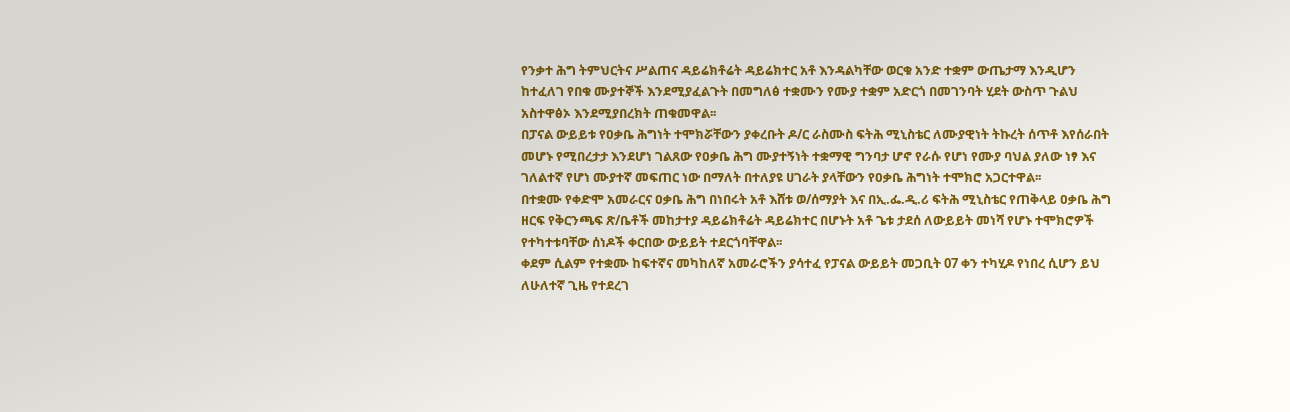የንቃተ ሕግ ትምህርትና ሥልጠና ዳይሬክቶሬት ዳይሬክተር አቶ እንዳልካቸው ወርቁ አንድ ተቋም ውጤታማ እንዲሆን ከተፈለገ የበቁ ሙያተኞች እንደሚያፈልጉት በመግለፅ ተቋሙን የሙያ ተቋም አድርጎ በመገንባት ሂደት ውስጥ ጉልህ አስተዋፅኦ እንደሚያበረክት ጠቁመዋል፡፡
በፓናል ውይይቱ የዐቃቤ ሕግነት ተሞክሯቸውን ያቀረቡት ዶ/ር ራስሙስ ፍትሕ ሚኒስቴር ለሙያዊነት ትኩረት ሰጥቶ እየሰራበት መሆኑ የሚበረታታ እንደሆነ ገልጸው የዐቃቤ ሕግ ሙያተኝነት ተቋማዊ ግንባታ ሆኖ የራሱ የሆነ የሙያ ባህል ያለው ነፃ እና ገለልተኛ የሆነ ሙያተኛ መፍጠር ነው በማለት በተለያዩ ሀገራት ያላቸውን የዐቃቤ ሕግነት ተሞክሮ አጋርተዋል፡፡
በተቋሙ የቀድሞ አመራርና ዐቃቤ ሕግ በነበሩት አቶ እሸቱ ወ/ሰማያት እና በኢ.ፌ.ዲ.ሪ ፍትሕ ሚኒስቴር የጠቅላይ ዐቃቤ ሕግ ዘርፍ የቅርንጫፍ ጽ/ቤቶች መከታተያ ዳይሬክቶሬት ዳይሬክተር በሆኑት አቶ ጌቱ ታደሰ ለውይይት መነሻ የሆኑ ተሞክሮዎች የተካተቱባቸው ሰነዶች ቀርበው ውይይት ተደርጎባቸዋል፡፡
ቀደም ሲልም የተቋሙ ከፍተኛና መካከለኛ አመራሮችን ያሳተፈ የፓናል ውይይት መጋቢት 07 ቀን ተካሂዶ የነበረ ሲሆን ይህ ለሁለተኛ ጊዜ የተደረገ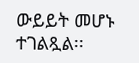ውይይት መሆኑ ተገልጿል፡፡